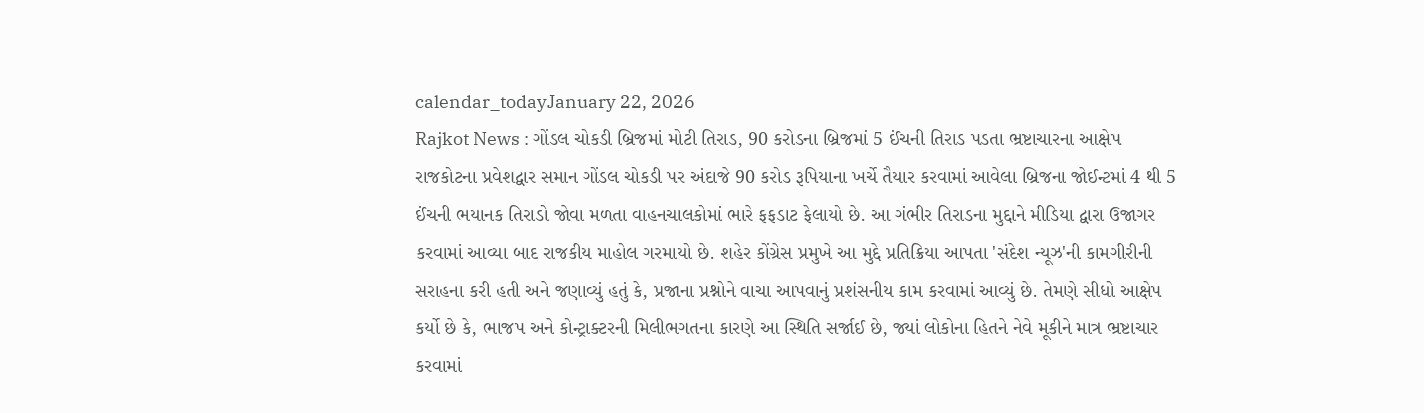calendar_todayJanuary 22, 2026
Rajkot News : ગોંડલ ચોકડી બ્રિજમાં મોટી તિરાડ, 90 કરોડના બ્રિજમાં 5 ઈંચની તિરાડ પડતા ભ્રષ્ટાચારના આક્ષેપ
રાજકોટના પ્રવેશદ્વાર સમાન ગોંડલ ચોકડી પર અંદાજે 90 કરોડ રૂપિયાના ખર્ચે તૈયાર કરવામાં આવેલા બ્રિજના જોઈન્ટમાં 4 થી 5 ઈંચની ભયાનક તિરાડો જોવા મળતા વાહનચાલકોમાં ભારે ફફડાટ ફેલાયો છે. આ ગંભીર તિરાડના મુદ્દાને મીડિયા દ્વારા ઉજાગર કરવામાં આવ્યા બાદ રાજકીય માહોલ ગરમાયો છે. શહેર કોંગ્રેસ પ્રમુખે આ મુદ્દે પ્રતિક્રિયા આપતા 'સંદેશ ન્યૂઝ'ની કામગીરીની સરાહના કરી હતી અને જણાવ્યું હતું કે, પ્રજાના પ્રશ્નોને વાચા આપવાનું પ્રશંસનીય કામ કરવામાં આવ્યું છે. તેમણે સીધો આક્ષેપ કર્યો છે કે, ભાજપ અને કોન્ટ્રાક્ટરની મિલીભગતના કારણે આ સ્થિતિ સર્જાઈ છે, જ્યાં લોકોના હિતને નેવે મૂકીને માત્ર ભ્રષ્ટાચાર કરવામાં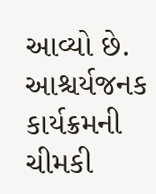આવ્યો છે.
આશ્ચર્યજનક કાર્યક્રમની ચીમકી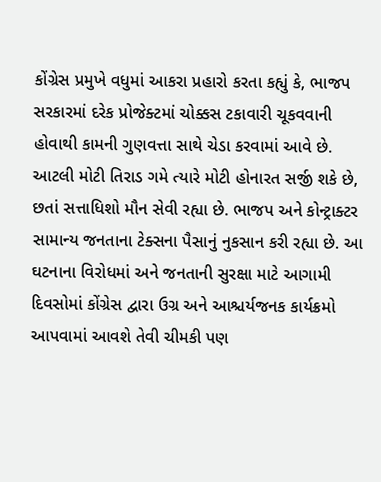કોંગ્રેસ પ્રમુખે વધુમાં આકરા પ્રહારો કરતા કહ્યું કે, ભાજપ સરકારમાં દરેક પ્રોજેક્ટમાં ચોક્કસ ટકાવારી ચૂકવવાની હોવાથી કામની ગુણવત્તા સાથે ચેડા કરવામાં આવે છે. આટલી મોટી તિરાડ ગમે ત્યારે મોટી હોનારત સર્જી શકે છે, છતાં સત્તાધિશો મૌન સેવી રહ્યા છે. ભાજપ અને કોન્ટ્રાક્ટર સામાન્ય જનતાના ટેક્સના પૈસાનું નુકસાન કરી રહ્યા છે. આ ઘટનાના વિરોધમાં અને જનતાની સુરક્ષા માટે આગામી દિવસોમાં કોંગ્રેસ દ્વારા ઉગ્ર અને આશ્ચર્યજનક કાર્યક્રમો આપવામાં આવશે તેવી ચીમકી પણ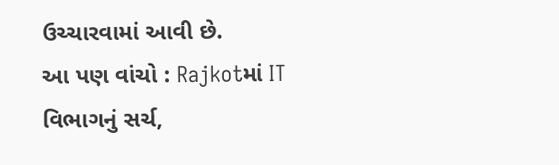ઉચ્ચારવામાં આવી છે.
આ પણ વાંચો : Rajkotમાં IT વિભાગનું સર્ચ,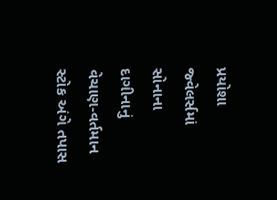પ્રયોશા જ્વેલર્સમાં સોનાના દાગીનાનું વેચાણ-વર્તમાન સ્ટોક અંગે તપાસ